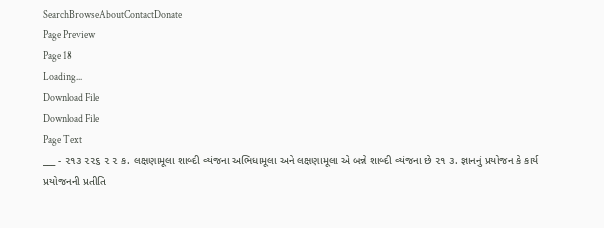SearchBrowseAboutContactDonate
Page Preview
Page 18
Loading...
Download File
Download File
Page Text
___ - ૨૧૩ ૨૨૬ ૨ ૨ ક. લક્ષણામૂલા શાબ્દી વ્યંજના અભિધામૂલા અને લક્ષણામૂલા એ બન્ને શાબ્દી વ્યંજના છે ૨૧ ૩. જ્ઞાનનું પ્રયોજન કે કાર્ય પ્રયોજનની પ્રતીતિ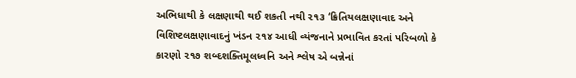અભિધાથી કે લક્ષણાથી થઈ શકતી નથી ૨૧૩ ‘ક્રિતિયલક્ષણાવાદ અને વિશિષ્ટલક્ષણાવાદનું ખંડન ૨૧૪ આધી વ્યંજનાને પ્રભાવિત કરતાં પરિબળો કે કારણો ૨૧૭ શબ્દશક્તિમૂલધ્વનિ અને શ્લેષ એ બન્નેનાં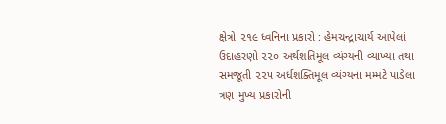ક્ષેત્રો ૨૧૯ ધ્વનિના પ્રકારો : હેમચન્દ્રાચાર્ય આપેલાં ઉદાહરણો ૨૨૦ અર્થશતિમૂલ વ્યંગ્યની વ્યાખ્યા તથા સમજૂતી ૨૨૫ અર્ધશક્તિમૂલ વ્યંગ્યના મમ્મટે પાડેલા ત્રણ મુખ્ય પ્રકારોની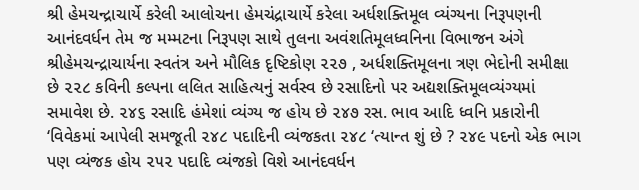શ્રી હેમચન્દ્રાચાર્યે કરેલી આલોચના હેમચંદ્રાચાર્યે કરેલા અર્ધશક્તિમૂલ વ્યંગ્યના નિરૂપણની આનંદવર્ધન તેમ જ મમ્મટના નિરૂપણ સાથે તુલના અવંશતિમૂલધ્વનિના વિભાજન અંગે શ્રીહેમચન્દ્રાચાર્યના સ્વતંત્ર અને મૌલિક દૃષ્ટિકોણ ૨૨૭ , અર્ધશક્તિમૂલના ત્રણ ભેદોની સમીક્ષા છે ૨૨૮ કવિની કલ્પના લલિત સાહિત્યનું સર્વસ્વ છે રસાદિનો પર અદ્યશક્તિમૂલવ્યંગ્યમાં સમાવેશ છે. ૨૪૬ રસાદિ હંમેશાં વ્યંગ્ય જ હોય છે ૨૪૭ રસ. ભાવ આદિ ધ્વનિ પ્રકારોની ‘વિવેકમાં આપેલી સમજૂતી ૨૪૮ પદાદિની વ્યંજકતા ૨૪૮ ‘ત્યાન્ત શું છે ? ૨૪૯ પદનો એક ભાગ પણ વ્યંજક હોય ૨૫૨ પદાદિ વ્યંજકો વિશે આનંદવર્ધન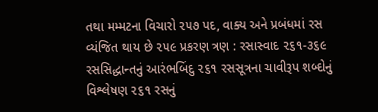તથા મમ્મટના વિચારો ૨૫૭ પદ, વાક્ય અને પ્રબંધમાં રસ વ્યંજિત થાય છે ૨૫૯ પ્રકરણ ત્રણ : રસાસ્વાદ ૨૬૧-૩૬૯ રસસિદ્ધાન્તનું આરંભબિંદુ ૨૬૧ રસસૂત્રના ચાવીરૂપ શબ્દોનું વિશ્લેષણ ૨૬૧ રસનું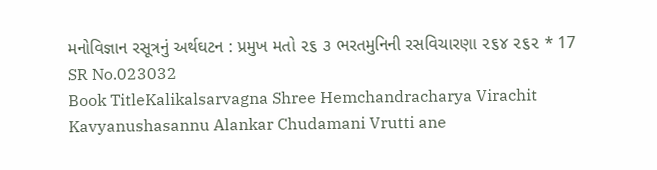મનોવિજ્ઞાન રસૂત્રનું અર્થઘટન : પ્રમુખ મતો ૨૬ ૩ ભરતમુનિની રસવિચારણા ૨૬૪ ૨૬૨ * 17
SR No.023032
Book TitleKalikalsarvagna Shree Hemchandracharya Virachit Kavyanushasannu Alankar Chudamani Vrutti ane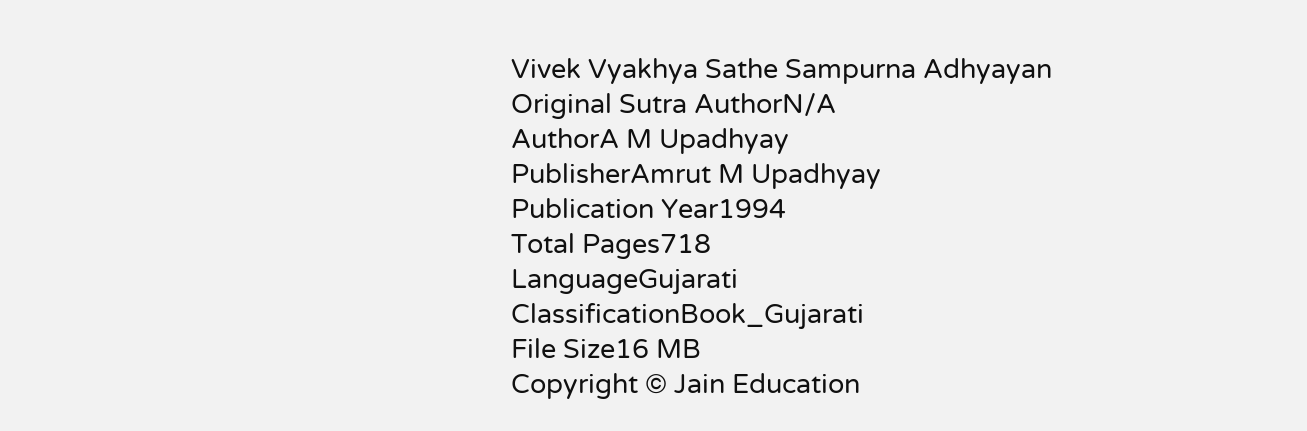Vivek Vyakhya Sathe Sampurna Adhyayan
Original Sutra AuthorN/A
AuthorA M Upadhyay
PublisherAmrut M Upadhyay
Publication Year1994
Total Pages718
LanguageGujarati
ClassificationBook_Gujarati
File Size16 MB
Copyright © Jain Education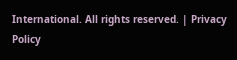International. All rights reserved. | Privacy Policy